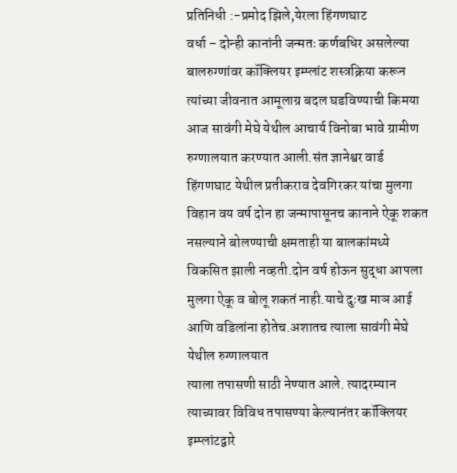प्रतिनिधी :-प्रमोद झिले,येरला हिंगणघाट
वर्धा – दोन्ही कानांनी जन्मतः कर्णबधिर असलेल्या बालरुग्णांवर कॉक्लियर इम्प्लांट शस्त्रक्रिया करून त्यांच्या जीवनात आमूलाग्र बदल घडविण्याची किमया आज सावंगी मेघे येथील आचार्य विनोबा भावे ग्रामीण रुग्णालयात करण्यात आली.संत ज्ञानेश्वर वार्ड हिंगणघाट येथील प्रतीकराव देवगिरकर यांचा मुलगा विहान वय वर्ष दोन हा जन्मापासूनच कानाने ऐकू शकत नसल्याने बोलण्याची क्षमताही या बालकांमध्ये विकसित झाली नव्हती.दोन वर्ष होऊन सुद्धा आपला मुलगा ऐकू व बोलू शकतं नाही.याचे दुःख माञ आई आणि वडिलांना होतेच.अशातच त्याला सावंगी मेघे येथील रुग्णालयात
त्याला तपासणी साठी नेण्यात आले. त्यादरम्यान त्याच्यावर विविध तपासण्या केल्यानंतर कॉक्लियर इम्प्लांटद्वारे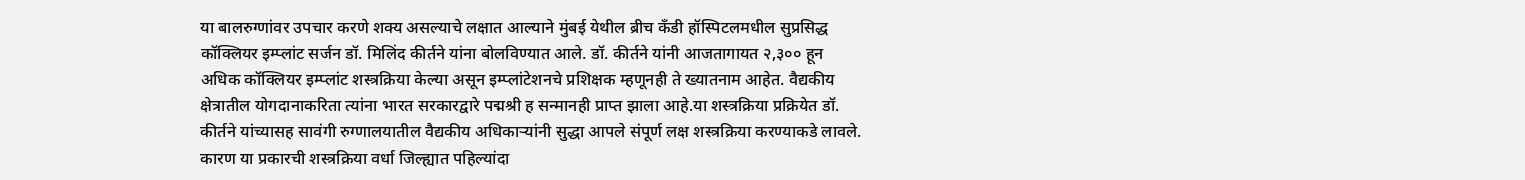या बालरुग्णांवर उपचार करणे शक्य असल्याचे लक्षात आल्याने मुंबई येथील ब्रीच कँडी हॉस्पिटलमधील सुप्रसिद्ध कॉक्लियर इम्प्लांट सर्जन डॉ. मिलिंद कीर्तने यांना बोलविण्यात आले. डॉ. कीर्तने यांनी आजतागायत २,३०० हून अधिक कॉक्लियर इम्प्लांट शस्त्रक्रिया केल्या असून इम्प्लांटेशनचे प्रशिक्षक म्हणूनही ते ख्यातनाम आहेत. वैद्यकीय क्षेत्रातील योगदानाकरिता त्यांना भारत सरकारद्वारे पद्मश्री ह सन्मानही प्राप्त झाला आहे.या शस्त्रक्रिया प्रक्रियेत डॉ. कीर्तने यांच्यासह सावंगी रुग्णालयातील वैद्यकीय अधिकाऱ्यांनी सुद्धा आपले संपूर्ण लक्ष शस्त्रक्रिया करण्याकडे लावले. कारण या प्रकारची शस्त्रक्रिया वर्धा जिल्ह्यात पहिल्यांदा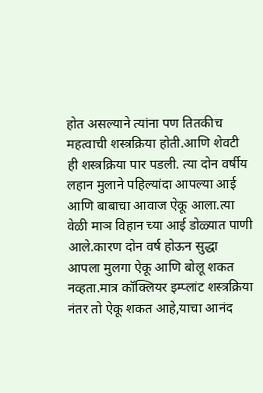होत असल्याने त्यांना पण तितकीच महत्वाची शस्त्रक्रिया होती.आणि शेवटी ही शस्त्रक्रिया पार पडली. त्या दोन वर्षीय लहान मुलाने पहिल्यांदा आपल्या आई आणि बाबाचा आवाज ऐकू आला.त्या वेळी माञ विहान च्या आई डोळ्यात पाणी आले.कारण दोन वर्ष होऊन सुद्धा आपला मुलगा ऐकू आणि बोलू शकत नव्हता.मात्र कॉक्लियर इम्प्लांट शस्त्रक्रिया नंतर तो ऐकू शकत आहे,याचा आनंद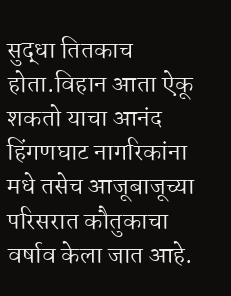सुद्धा तितकाच होता.विहान आता ऐकू शकतो याचा आनंद हिंगणघाट नागरिकांना मधे तसेच आजूबाजूच्या परिसरात कौतुकाचा वर्षाव केला जात आहे.